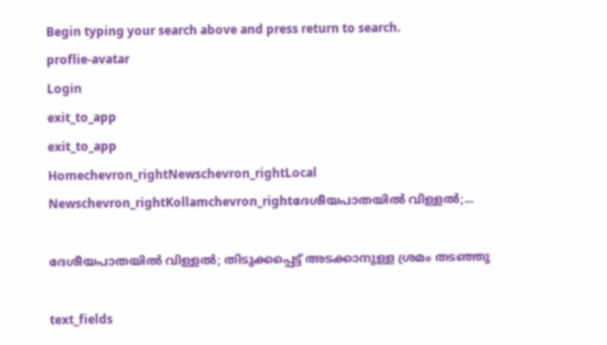Begin typing your search above and press return to search.
proflie-avatar
Login
exit_to_app
exit_to_app
Homechevron_rightNewschevron_rightLocal Newschevron_rightKollamchevron_rightദേശീയപാതയിൽ വിള്ളൽ;...

ദേശീയപാതയിൽ വിള്ളൽ; തിടുക്കപ്പെട്ട് അടക്കാനുള്ള ശ്രമം തടഞ്ഞു

text_fields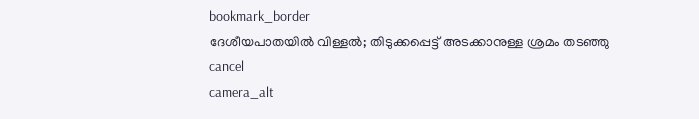bookmark_border
ദേശീയപാതയിൽ വിള്ളൽ; തിടുക്കപ്പെട്ട് അടക്കാനുള്ള ശ്രമം തടഞ്ഞു
cancel
camera_alt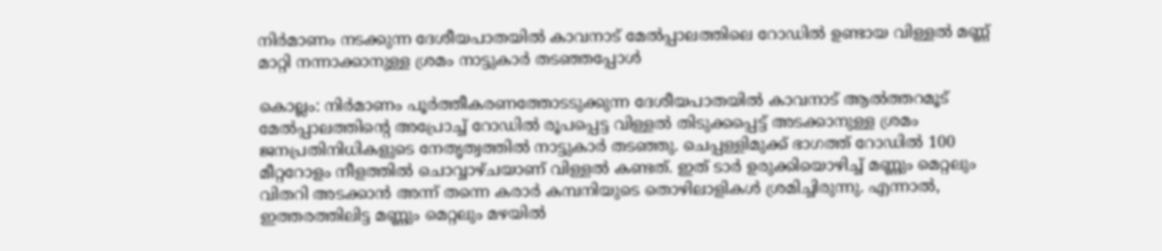നിർമാണം നടക്കുന്ന ദേശീയപാതയിൽ കാവനാട് മേൽപ്പാലത്തിലെ റോഡിൽ ഉണ്ടായ വിള്ളൽ മണ്ണ് മാറ്റി നന്നാക്കാനുള്ള ശ്രമം നാട്ടുകാർ തടഞ്ഞപ്പോൾ

കൊല്ലം: നിർമാണം പൂർത്തീകരണത്തോടടുക്കുന്ന ദേശീയപാതയിൽ കാവനാട് ആൽത്തറമൂട് മേൽപ്പാലത്തിന്റെ അപ്രോച്ച് റോഡിൽ രൂപപ്പെട്ട വിള്ളൽ തിടുക്കപ്പെട്ട് അടക്കാനുള്ള ശ്രമം ജനപ്രതിനിധികളുടെ നേതൃത്വത്തിൽ നാട്ടുകാർ തടഞ്ഞു. ചെപ്പള്ളിമുക്ക് ഭാഗത്ത് റോഡിൽ 100 മീറ്ററോളം നീളത്തിൽ ചൊവ്വാഴ്ചയാണ് വിള്ളൽ കണ്ടത്. ഇത് ടാർ ഉരുക്കിയൊഴിച്ച് മണ്ണും മെറ്റലും വിതറി അടക്കാൻ അന്ന് തന്നെ കരാർ കമ്പനിയുടെ തൊഴിലാളികൾ ശ്രമിച്ചിരുന്നു. എന്നാൽ, ഇത്തരത്തിലിട്ട മണ്ണും മെറ്റലും മഴയിൽ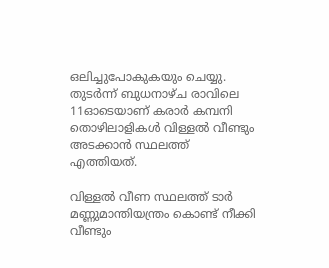ഒലിച്ചുപോകുകയും ചെയ്യു. തുടർന്ന് ബുധനാഴ്ച രാവിലെ 11ഓടെയാണ് കരാർ കമ്പനി തൊഴിലാളികൾ വിള്ളൽ വീണ്ടും അടക്കാൻ സ്ഥലത്ത് എത്തിയത്.

വിള്ളൽ വീണ സ്ഥലത്ത് ടാർ മണ്ണുമാന്തിയന്ത്രം കൊണ്ട് നീക്കി വീണ്ടും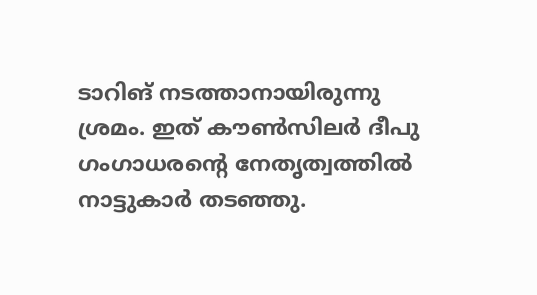ടാറിങ് നടത്താനായിരുന്നു ശ്രമം. ഇത് കൗൺസിലർ ദീപു ഗംഗാധരന്റെ നേതൃത്വത്തിൽ നാട്ടുകാർ തടഞ്ഞു.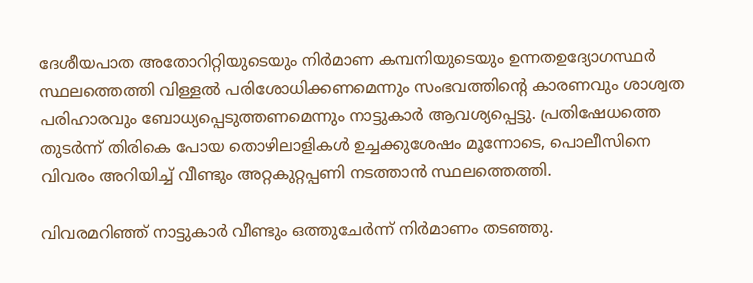ദേശീയപാത അതോറിറ്റിയുടെയും നിർമാണ കമ്പനിയുടെയും ഉന്നതഉദ്യോഗസ്ഥർ സ്ഥലത്തെത്തി വിള്ളൽ പരിശോധിക്കണമെന്നും സംഭവത്തിന്റെ കാരണവും ശാശ്വത പരിഹാരവും ബോധ്യപ്പെടുത്തണമെന്നും നാട്ടുകാർ ആവശ്യപ്പെട്ടു. പ്രതിഷേധത്തെ തുടർന്ന് തിരികെ പോയ തൊഴിലാളികൾ ഉച്ചക്കുശേഷം മൂന്നോടെ, പൊലീസിനെ വിവരം അറിയിച്ച് വീണ്ടും അറ്റകുറ്റപ്പണി നടത്താൻ സ്ഥലത്തെത്തി.

വിവരമറിഞ്ഞ് നാട്ടുകാർ വീണ്ടും ഒത്തുചേർന്ന് നിർമാണം തടഞ്ഞു.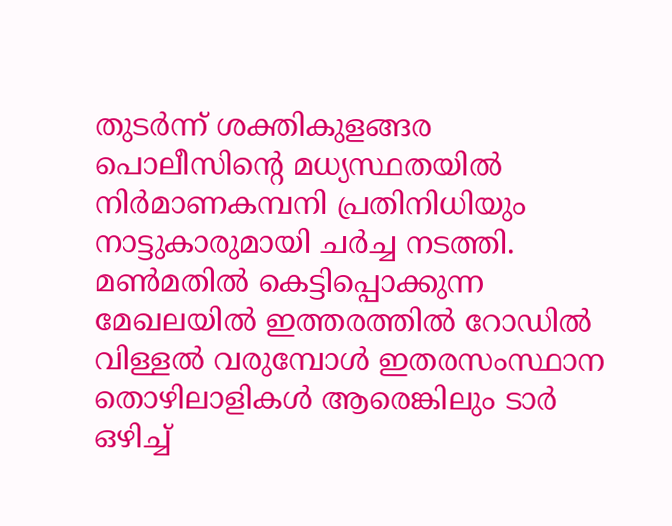തുടർന്ന് ശക്തികുളങ്ങര പൊലീസിന്റെ മധ്യസ്ഥതയിൽ നിർമാണകമ്പനി പ്രതിനിധിയും നാട്ടുകാരുമായി ചർച്ച നടത്തി. മൺമതിൽ കെട്ടിപ്പൊക്കുന്ന മേഖലയിൽ ഇത്തരത്തിൽ റോഡിൽ വിള്ളൽ വരുമ്പോൾ ഇതരസംസ്ഥാന തൊഴിലാളികൾ ആരെങ്കിലും ടാർ ഒഴിച്ച്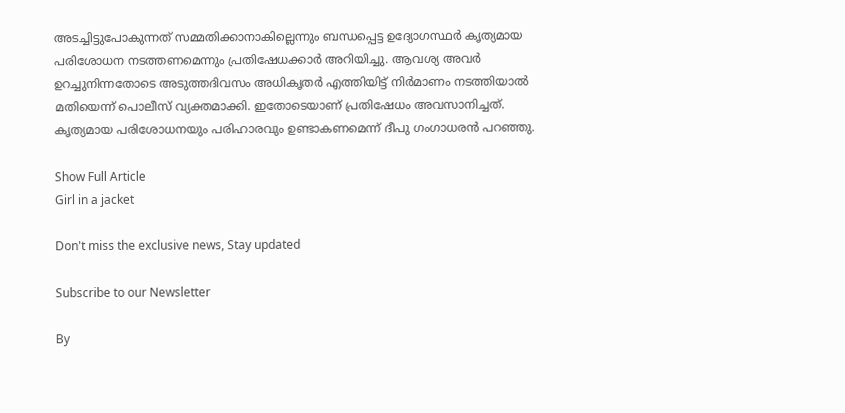അടച്ചിട്ടുപോകുന്നത് സമ്മതിക്കാനാകില്ലെന്നും ബന്ധപ്പെട്ട ഉദ്യോഗസ്ഥർ കൃത്യമായ പരിശോധന നടത്തണമെന്നും പ്രതിഷേധക്കാർ അറിയിച്ചു. ആവശ്യ അവർ ഉറച്ചുനിന്നതോടെ അടുത്തദിവസം അധികൃതർ എത്തിയിട്ട് നിർമാണം നടത്തിയാൽ മതിയെന്ന് പൊലീസ് വ്യക്തമാക്കി. ഇതോടെയാണ് പ്രതിഷേധം അവസാനിച്ചത്. കൃത്യമായ പരിശോധനയും പരിഹാരവും ഉണ്ടാകണമെന്ന് ദീപു ഗംഗാധരൻ പറഞ്ഞു.

Show Full Article
Girl in a jacket

Don't miss the exclusive news, Stay updated

Subscribe to our Newsletter

By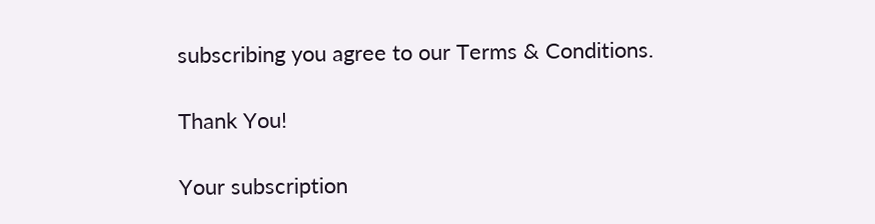subscribing you agree to our Terms & Conditions.

Thank You!

Your subscription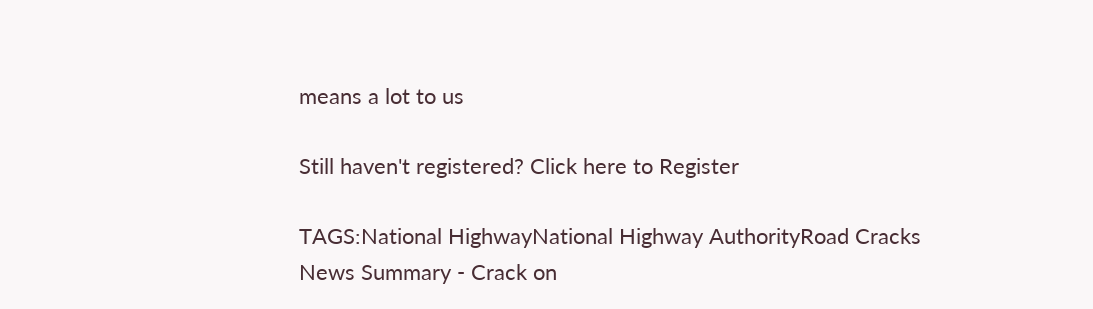means a lot to us

Still haven't registered? Click here to Register

TAGS:National HighwayNational Highway AuthorityRoad Cracks
News Summary - Crack on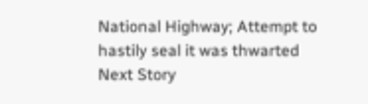National Highway; Attempt to hastily seal it was thwarted
Next Story